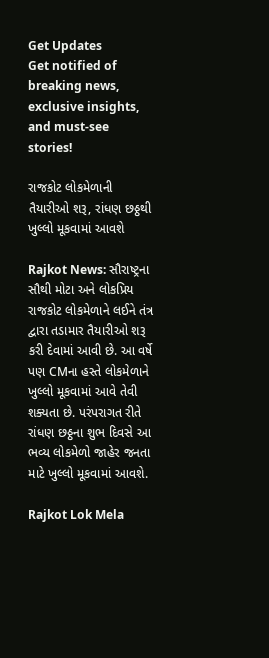Get Updates
Get notified of breaking news, exclusive insights, and must-see stories!

રાજકોટ લોકમેળાની તૈયારીઓ શરૂ, રાંધણ છઠ્ઠથી ખુલ્લો મૂકવામાં આવશે

Rajkot News: સૌરાષ્ટ્રના સૌથી મોટા અને લોકપ્રિય રાજકોટ લોકમેળાને લઈને તંત્ર દ્વારા તડામાર તૈયારીઓ શરૂ કરી દેવામાં આવી છે. આ વર્ષે પણ CMના હસ્તે લોકમેળાને ખુલ્લો મૂકવામાં આવે તેવી શક્યતા છે. પરંપરાગત રીતે રાંધણ છઠ્ઠના શુભ દિવસે આ ભવ્ય લોકમેળો જાહેર જનતા માટે ખુલ્લો મૂકવામાં આવશે.

Rajkot Lok Mela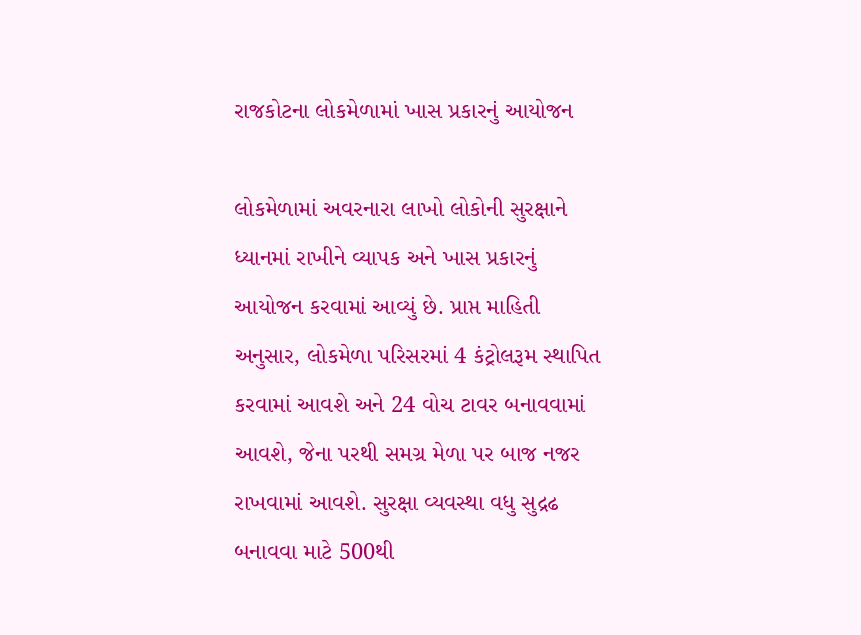રાજકોટના લોકમેળામાં ખાસ પ્રકારનું આયોજન

લોકમેળામાં અવરનારા લાખો લોકોની સુરક્ષાને ધ્યાનમાં રાખીને વ્યાપક અને ખાસ પ્રકારનું આયોજન કરવામાં આવ્યું છે. પ્રાપ્ત માહિતી અનુસાર, લોકમેળા પરિસરમાં 4 કંટ્રોલરૂમ સ્થાપિત કરવામાં આવશે અને 24 વોચ ટાવર બનાવવામાં આવશે, જેના પરથી સમગ્ર મેળા પર બાજ નજર રાખવામાં આવશે. સુરક્ષા વ્યવસ્થા વધુ સુદ્રઢ બનાવવા માટે 500થી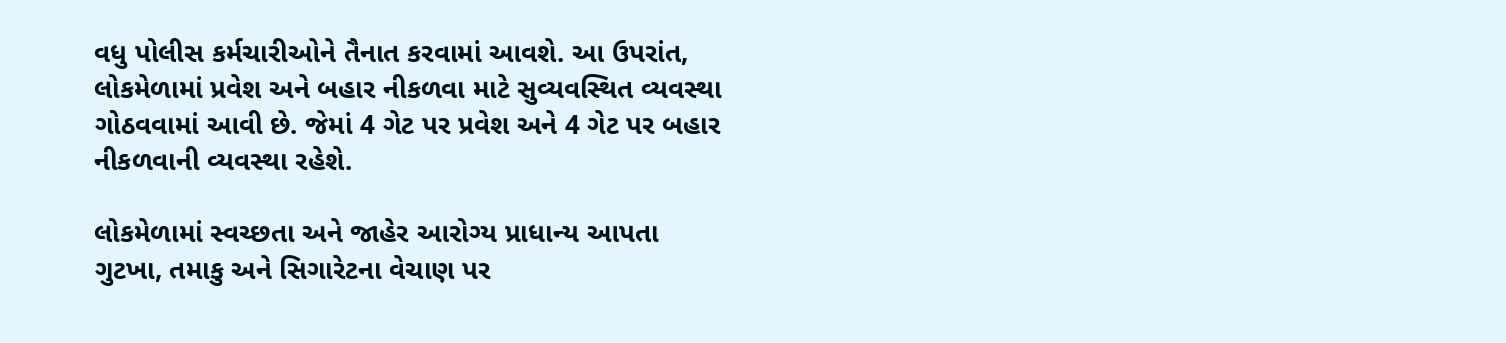વધુ પોલીસ કર્મચારીઓને તૈનાત કરવામાં આવશે. આ ઉપરાંત, લોકમેળામાં પ્રવેશ અને બહાર નીકળવા માટે સુવ્યવસ્થિત વ્યવસ્થા ગોઠવવામાં આવી છે. જેમાં 4 ગેટ પર પ્રવેશ અને 4 ગેટ પર બહાર નીકળવાની વ્યવસ્થા રહેશે.

લોકમેળામાં સ્વચ્છતા અને જાહેર આરોગ્ય પ્રાધાન્ય આપતા ગુટખા, તમાકુ અને સિગારેટના વેચાણ પર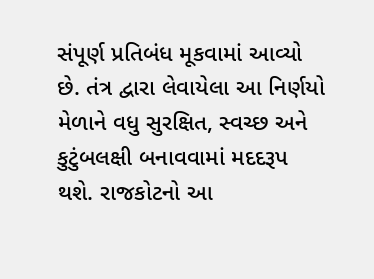સંપૂર્ણ પ્રતિબંધ મૂકવામાં આવ્યો છે. તંત્ર દ્વારા લેવાયેલા આ નિર્ણયો મેળાને વધુ સુરક્ષિત, સ્વચ્છ અને કુટુંબલક્ષી બનાવવામાં મદદરૂપ થશે. રાજકોટનો આ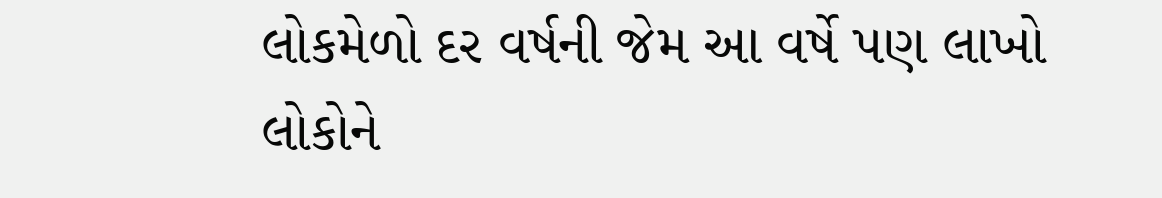લોકમેળો દર વર્ષની જેમ આ વર્ષે પણ લાખો લોકોને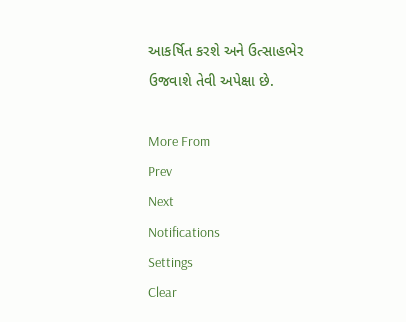આકર્ષિત કરશે અને ઉત્સાહભેર ઉજવાશે તેવી અપેક્ષા છે.

More From
Prev
Next
Notifications
Settings
Clear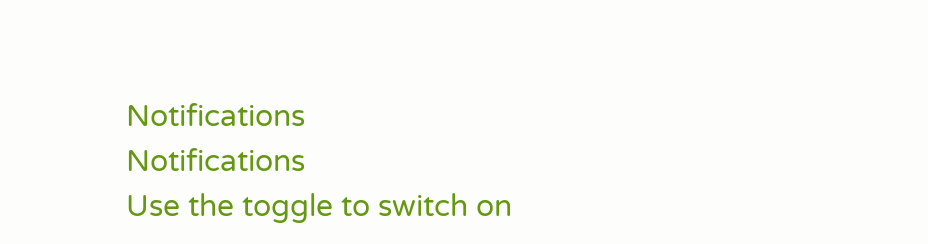Notifications
Notifications
Use the toggle to switch on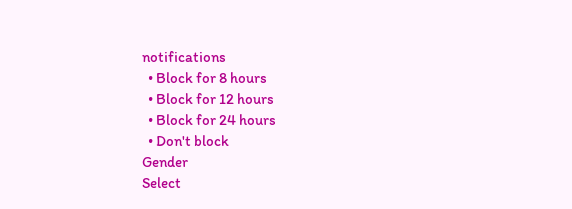notifications
  • Block for 8 hours
  • Block for 12 hours
  • Block for 24 hours
  • Don't block
Gender
Select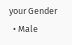your Gender
  • Male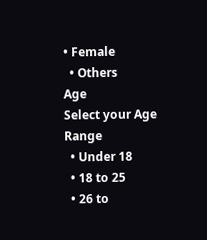• Female
  • Others
Age
Select your Age Range
  • Under 18
  • 18 to 25
  • 26 to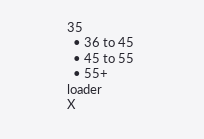35
  • 36 to 45
  • 45 to 55
  • 55+
loader
X